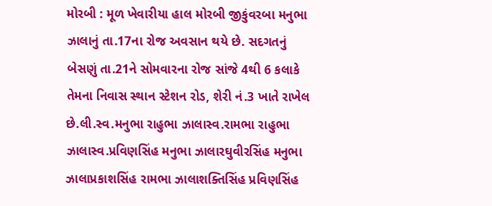મોરબી : મૂળ ખેવારીયા હાલ મોરબી જીકુંવરબા મનુભા ઝાલાનું તા.17ના રોજ અવસાન થયે છે. સદગતનું બેસણું તા.21ને સોમવારના રોજ સાંજે 4થી 6 કલાકે તેમના નિવાસ સ્થાન સ્ટેશન રોડ, શેરી નં.3 ખાતે રાખેલ છે.લી.સ્વ.મનુભા રાહુભા ઝાલાસ્વ.રામભા રાહુભા ઝાલાસ્વ.પ્રવિણસિંહ મનુભા ઝાલારઘુવીરસિંહ મનુભા ઝાલાપ્રકાશસિંહ રામભા ઝાલાશક્તિસિંહ પ્રવિણસિંહ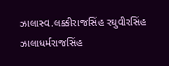ઝાલાસ્વ.લક્કીરાજસિંહ રઘુવીરસિંહ ઝાલાધર્મરાજસિંહ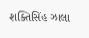શક્તિસિંહ ઝાલા